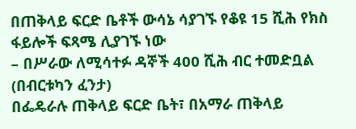በጠቅላይ ፍርድ ቤቶች ውሳኔ ሳያገኙ የቆዩ 15 ሺሕ የክስ ፋይሎች ፍጻሜ ሊያገኙ ነው
– በሥራው ለሚሳተፉ ዳኞች 400 ሺሕ ብር ተመድቧል
(በብርቱካን ፈንታ)
በፌዴራሉ ጠቅላይ ፍርድ ቤት፣ በአማራ ጠቅላይ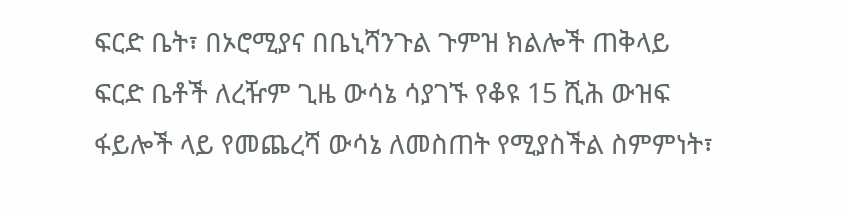ፍርድ ቤት፣ በኦሮሚያና በቤኒሻንጉል ጉምዝ ክልሎች ጠቅላይ ፍርድ ቤቶች ለረዥም ጊዜ ውሳኔ ሳያገኙ የቆዩ 15 ሺሕ ውዝፍ ፋይሎች ላይ የመጨረሻ ውሳኔ ለመስጠት የሚያስችል ስምምነት፣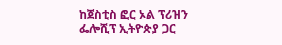ከጀስቲስ ፎር ኦል ፕሪዝን ፌሎሺፕ ኢትዮጵያ ጋር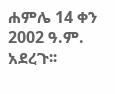ሐምሌ 14 ቀን 2002 ዓ.ም. አደረጉ፡፡